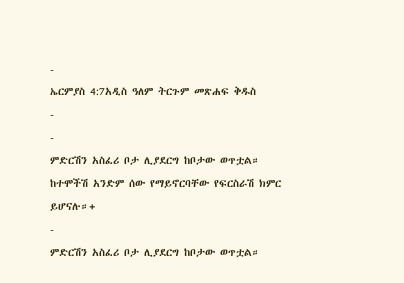-
ኤርምያስ 4:7አዲስ ዓለም ትርጉም መጽሐፍ ቅዱስ
-
-
ምድርሽን አስፈሪ ቦታ ሊያደርግ ከቦታው ወጥቷል።
ከተሞችሽ አንድም ሰው የማይኖርባቸው የፍርስራሽ ክምር ይሆናሉ።+
-
ምድርሽን አስፈሪ ቦታ ሊያደርግ ከቦታው ወጥቷል።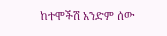ከተሞችሽ አንድም ሰው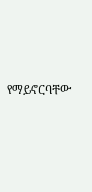የማይኖርባቸው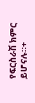የፍርስራሽ ክምር ይሆናሉ።+